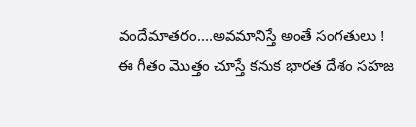వందేమాతరం....అవమానిస్తే అంతే సంగతులు !
ఈ గీతం మొత్తం చూస్తే కనుక భారత దేశం సహజ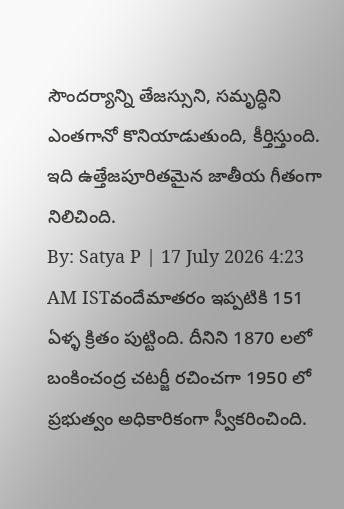సౌందర్యాన్ని తేజస్సుని, సమృద్ధిని ఎంతగానో కొనియాడుతుంది, కీర్తిస్తుంది. ఇది ఉత్తేజపూరితమైన జాతీయ గీతంగా నిలిచింది.
By: Satya P | 17 July 2026 4:23 AM ISTవందేమాతరం ఇప్పటికి 151 ఏళ్ళ క్రితం పుట్టింది. దీనిని 1870 లలో బంకించంద్ర చటర్జీ రచించగా 1950 లో ప్రభుత్వం అధికారికంగా స్వీకరించింది.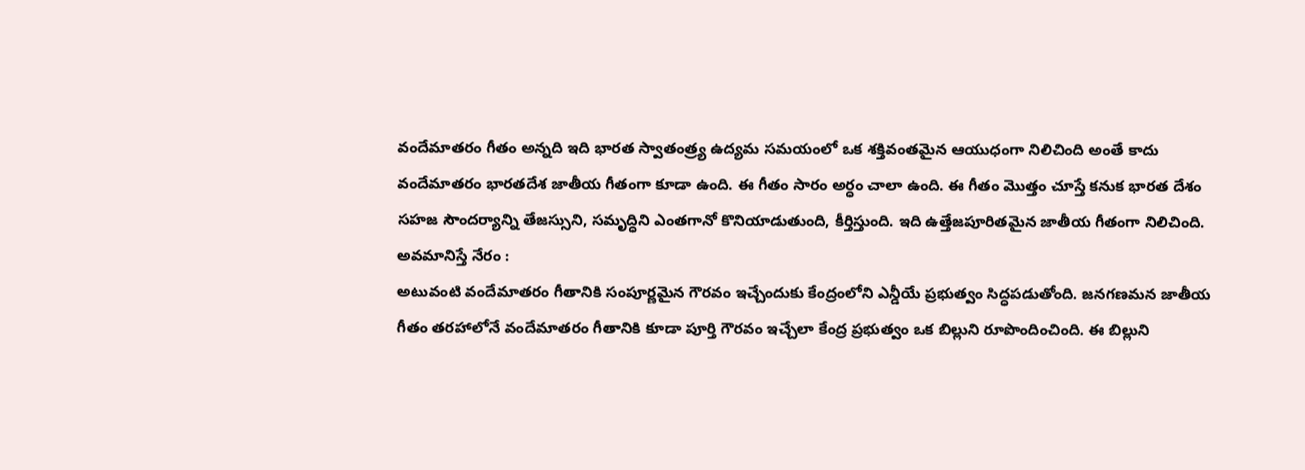వందేమాతరం గీతం అన్నది ఇది భారత స్వాతంత్ర్య ఉద్యమ సమయంలో ఒక శక్తివంతమైన ఆయుధంగా నిలిచింది అంతే కాదు వందేమాతరం భారతదేశ జాతీయ గీతంగా కూడా ఉంది. ఈ గీతం సారం అర్ధం చాలా ఉంది. ఈ గీతం మొత్తం చూస్తే కనుక భారత దేశం సహజ సౌందర్యాన్ని తేజస్సుని, సమృద్ధిని ఎంతగానో కొనియాడుతుంది, కీర్తిస్తుంది. ఇది ఉత్తేజపూరితమైన జాతీయ గీతంగా నిలిచింది.
అవమానిస్తే నేరం :
అటువంటి వందేమాతరం గీతానికి సంపూర్ణమైన గౌరవం ఇచ్చేందుకు కేంద్రంలోని ఎన్డీయే ప్రభుత్వం సిద్ధపడుతోంది. జనగణమన జాతీయ గీతం తరహాలోనే వందేమాతరం గీతానికి కూడా పూర్తి గౌరవం ఇచ్చేలా కేంద్ర ప్రభుత్వం ఒక బిల్లుని రూపొందించింది. ఈ బిల్లుని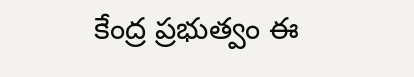కేంద్ర ప్రభుత్వం ఈ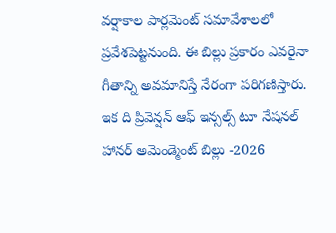వర్షాకాల పార్లమెంట్ సమావేశాలలో ప్రవేశపెట్టనుంది. ఈ బిల్లు ప్రకారం ఎవరైనా గీతాన్ని అవమానిస్తే నేరంగా పరిగణిస్తారు. ఇక ది ప్రివెన్షన్ ఆఫ్ ఇన్సల్స్ టూ నేషనల్ హానర్ అమెండ్మెంట్ బిల్లు -2026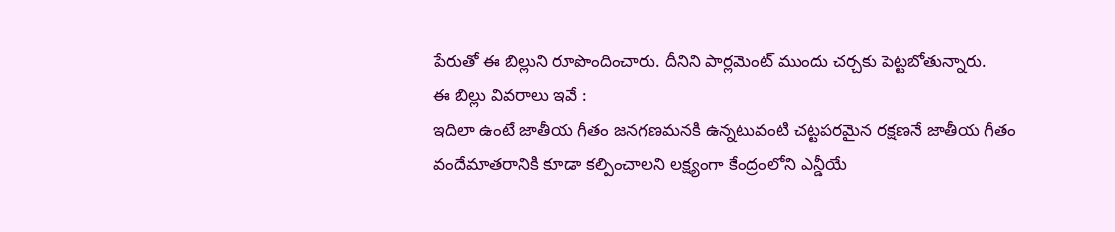పేరుతో ఈ బిల్లుని రూపొందించారు. దీనిని పార్లమెంట్ ముందు చర్చకు పెట్టబోతున్నారు.
ఈ బిల్లు వివరాలు ఇవే :
ఇదిలా ఉంటే జాతీయ గీతం జనగణమనకి ఉన్నటువంటి చట్టపరమైన రక్షణనే జాతీయ గీతం వందేమాతరానికి కూడా కల్పించాలని లక్ష్యంగా కేంద్రంలోని ఎన్డీయే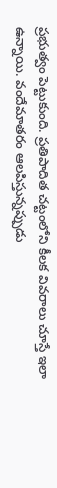ప్రభుత్వం పెట్టుకుంది. ప్రతిపాదిత చట్టంలోని కీలక వివరాలు చూస్తే ఇలా ఉన్నాయి. వందేమాతరం ఆలపిస్తున్నప్పుడు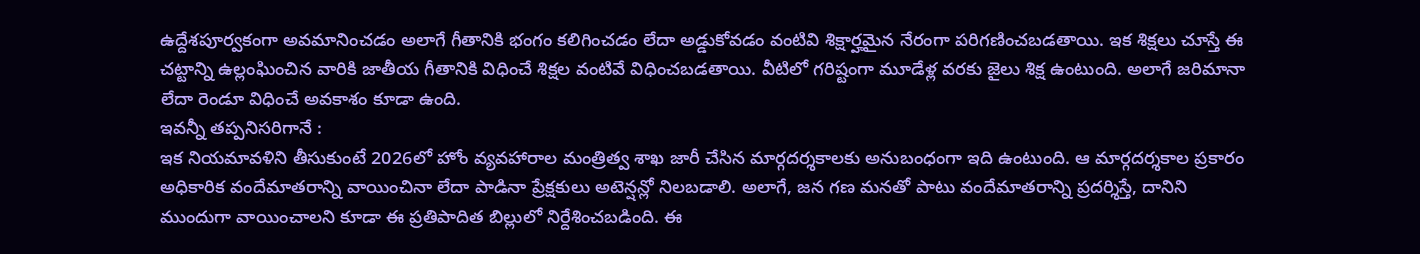ఉద్దేశపూర్వకంగా అవమానించడం అలాగే గీతానికి భంగం కలిగించడం లేదా అడ్డుకోవడం వంటివి శిక్షార్హమైన నేరంగా పరిగణించబడతాయి. ఇక శిక్షలు చూస్తే ఈ చట్టాన్ని ఉల్లంఘించిన వారికి జాతీయ గీతానికి విధించే శిక్షల వంటివే విధించబడతాయి. వీటిలో గరిష్టంగా మూడేళ్ల వరకు జైలు శిక్ష ఉంటుంది. అలాగే జరిమానా లేదా రెండూ విధించే అవకాశం కూడా ఉంది.
ఇవన్నీ తప్పనిసరిగానే :
ఇక నియమావళిని తీసుకుంటే 2026లో హోం వ్యవహారాల మంత్రిత్వ శాఖ జారీ చేసిన మార్గదర్శకాలకు అనుబంధంగా ఇది ఉంటుంది. ఆ మార్గదర్శకాల ప్రకారం అధికారిక వందేమాతరాన్ని వాయించినా లేదా పాడినా ప్రేక్షకులు అటెన్షన్లో నిలబడాలి. అలాగే, జన గణ మనతో పాటు వందేమాతరాన్ని ప్రదర్శిస్తే, దానిని ముందుగా వాయించాలని కూడా ఈ ప్రతిపాదిత బిల్లులో నిర్దేశించబడింది. ఈ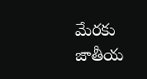మేరకు జాతీయ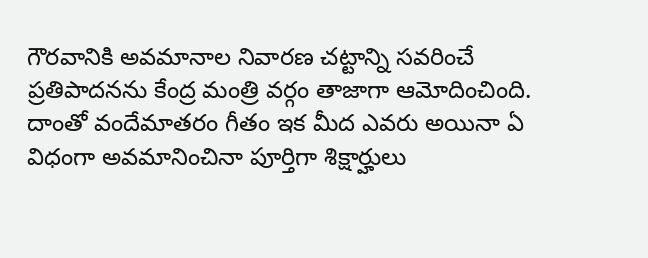గౌరవానికి అవమానాల నివారణ చట్టాన్ని సవరించే ప్రతిపాదనను కేంద్ర మంత్రి వర్గం తాజాగా ఆమోదించింది. దాంతో వందేమాతరం గీతం ఇక మీద ఎవరు అయినా ఏ విధంగా అవమానించినా పూర్తిగా శిక్షార్హులు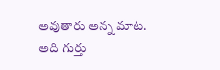అవుతారు అన్న మాట. అది గుర్తు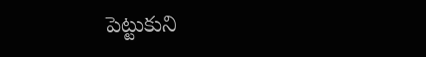పెట్టుకుని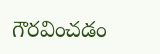గౌరవించడం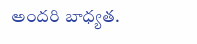అందరి బాధ్యత.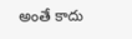అంతే కాదు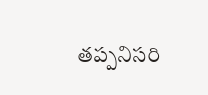తప్పనిసరి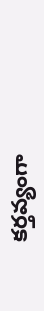కర్తవ్యంగా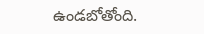ఉండబోతోంది.